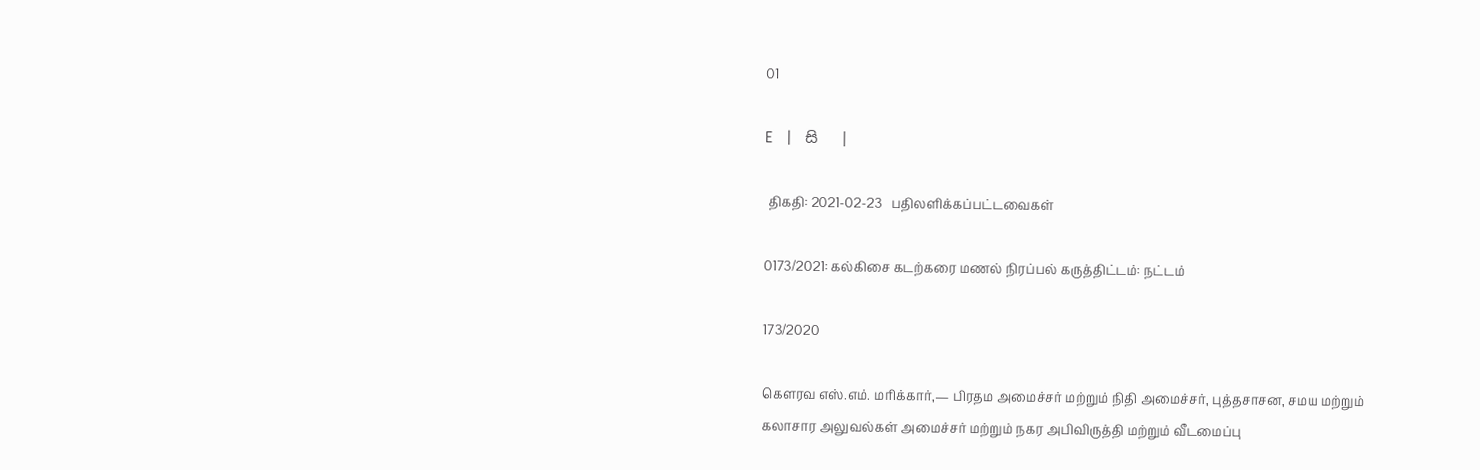01

E   |   සි   |

 திகதி: 2021-02-23   பதிலளிக்கப்பட்டவைகள்

0173/2021: கல்கிசை கடற்கரை மணல் நிரப்பல் கருத்திட்டம்: நட்டம்

173/2020

கெளரவ எஸ்.எம். மரிக்கார்,— பிரதம அமைச்சர் மற்றும் நிதி அமைச்சர், புத்தசாசன, சமய மற்றும் கலாசார அலுவல்கள் அமைச்சர் மற்றும் நகர அபிவிருத்தி மற்றும் வீடமைப்பு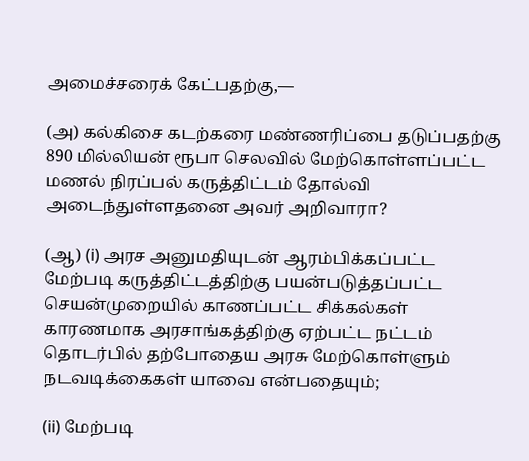அமைச்சரைக் கேட்பதற்கு,—

(அ) கல்கிசை கடற்கரை மண்ணரிப்பை தடுப்பதற்கு 890 மில்லியன் ரூபா செலவில் மேற்கொள்ளப்பட்ட மணல் நிரப்பல் கருத்திட்டம் தோல்வி அடைந்துள்ளதனை அவர் அறிவாரா?

(ஆ) (i) அரச அனுமதியுடன் ஆரம்பிக்கப்பட்ட மேற்படி கருத்திட்டத்திற்கு பயன்படுத்தப்பட்ட செயன்முறையில் காணப்பட்ட சிக்கல்கள் காரணமாக அரசாங்கத்திற்கு ஏற்பட்ட நட்டம் தொடர்பில் தற்போதைய அரசு மேற்கொள்ளும் நடவடிக்கைகள் யாவை என்பதையும்;

(ii) மேற்படி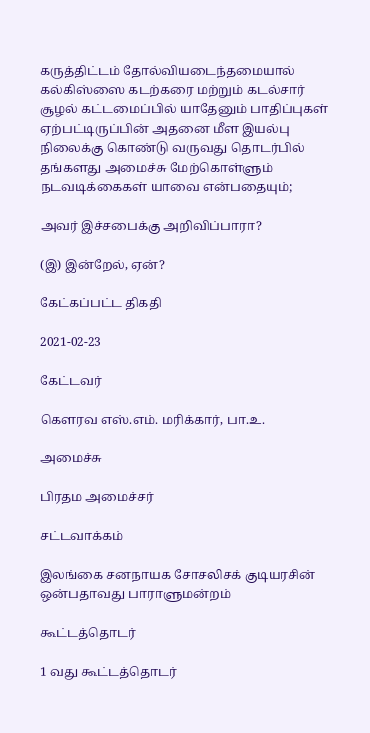கருத்திட்டம் தோல்வியடைந்தமையால் கல்கிஸ்ஸை கடற்கரை மற்றும் கடல்சார் சூழல் கட்டமைப்பில் யாதேனும் பாதிப்புகள் ஏற்பட்டிருப்பின் அதனை மீள இயல்பு நிலைக்கு கொண்டு வருவது தொடர்பில் தங்களது அமைச்சு மேற்கொள்ளும் நடவடிக்கைகள் யாவை என்பதையும்;

அவர் இச்சபைக்கு அறிவிப்பாரா?

(இ) இன்றேல், ஏன்?

கேட்கப்பட்ட திகதி

2021-02-23

கேட்டவர்

கௌரவ எஸ்.எம். மரிக்கார், பா.உ.

அமைச்சு

பிரதம அமைச்சர்

சட்டவாக்கம்

இலங்கை சனநாயக சோசலிசக் குடியரசின் ஒன்பதாவது பாராளுமன்றம்

கூட்டத்தொடர்

1 வது கூட்டத்தொடர்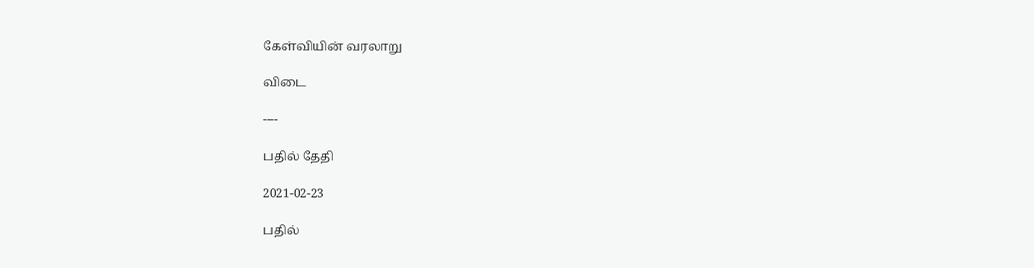கேள்வியின் வரலாறு

விடை

----

பதில் தேதி

2021-02-23

பதில்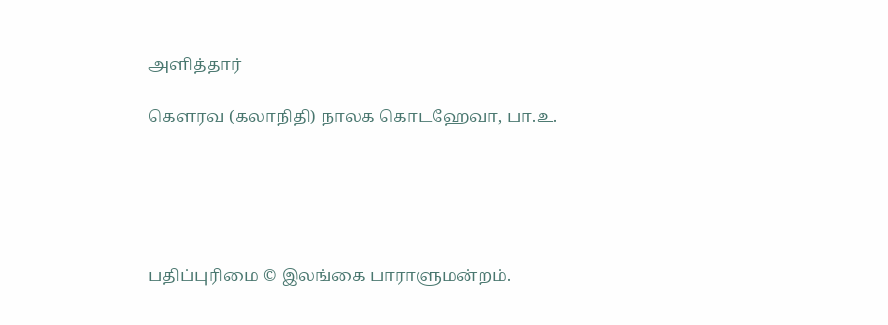அளித்தார்

கௌரவ (கலாநிதி) நாலக கொடஹேவா, பா.உ.





பதிப்புரிமை © இலங்கை பாராளுமன்றம்.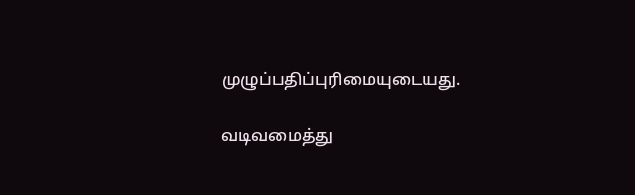முழுப்பதிப்புரிமையுடையது.

வடிவமைத்து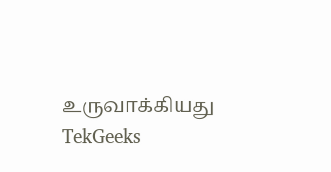உருவாக்கியது  TekGeeks